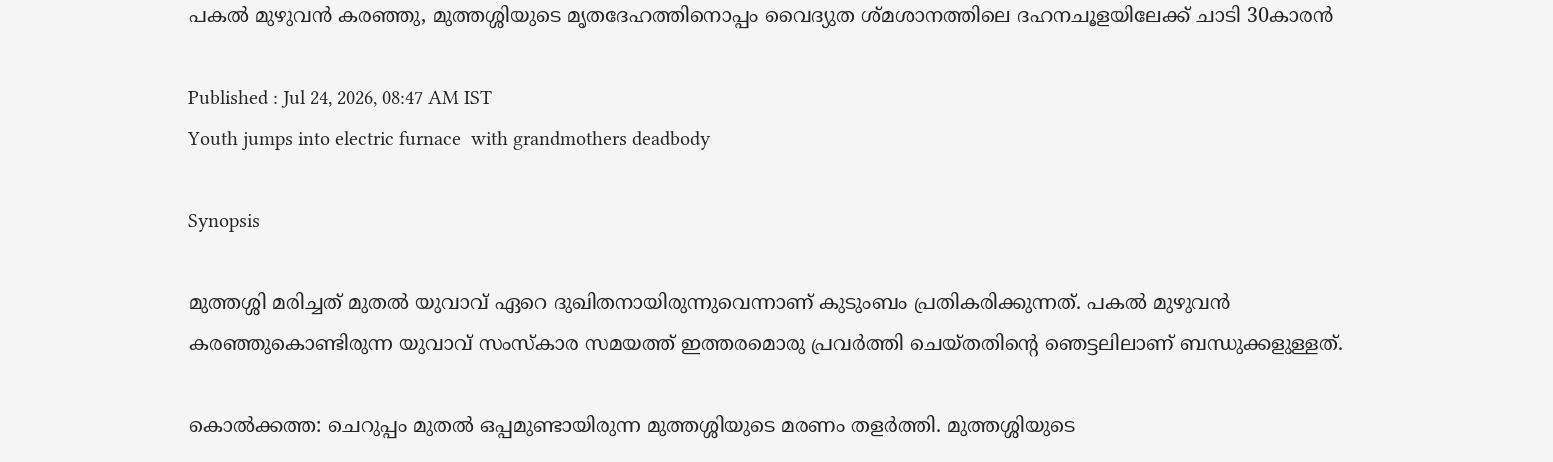പകൽ മുഴുവൻ കരഞ്ഞു, മുത്തശ്ശിയുടെ മൃതദേഹത്തിനൊപ്പം വൈദ്യുത ശ്മശാനത്തിലെ ദഹനചൂളയിലേക്ക് ചാടി 30കാരൻ

Published : Jul 24, 2026, 08:47 AM IST
Youth jumps into electric furnace  with grandmothers deadbody

Synopsis

മുത്തശ്ശി മരിച്ചത് മുതൽ യുവാവ് ഏറെ ദുഖിതനായിരുന്നുവെന്നാണ് കുടുംബം പ്രതികരിക്കുന്നത്. പകൽ മുഴുവൻ കരഞ്ഞുകൊണ്ടിരുന്ന യുവാവ് സംസ്കാര സമയത്ത് ഇത്തരമൊരു പ്രവർത്തി ചെയ്തതിന്റെ ഞെട്ടലിലാണ് ബന്ധുക്കളുള്ളത്.

കൊൽക്കത്ത: ചെറുപ്പം മുതൽ ഒപ്പമുണ്ടായിരുന്ന മുത്തശ്ശിയുടെ മരണം തളർത്തി. മുത്തശ്ശിയുടെ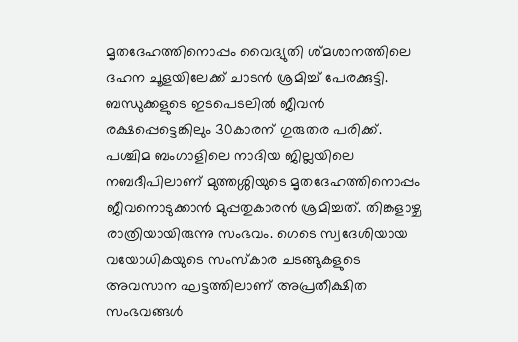മൃതദേഹത്തിനൊപ്പം വൈദ്യുതി ശ്മശാനത്തിലെ ദഹന ചൂളയിലേക്ക് ചാടൻ ശ്രമിച്ച് പേരക്കുട്ടി. ബന്ധുക്കളുടെ ഇടപെടലിൽ ജീവൻ രക്ഷപ്പെട്ടെങ്കിലും 30കാരന് ഗുരുതര പരിക്ക്. പശ്ചിമ ബംഗാളിലെ നാദിയ ജില്ലയിലെ നബദീപിലാണ് മുത്തശ്ശിയുടെ മൃതദേഹത്തിനൊപ്പം ജീവനൊടുക്കാൻ മുപ്പതുകാരൻ ശ്രമിച്ചത്. തിങ്കളാഴ്ച രാത്രിയായിരുന്നു സംഭവം. ഗെടെ സ്വദേശിയായ വയോധികയുടെ സംസ്കാര ചടങ്ങുകളുടെ അവസാന ഘട്ടത്തിലാണ് അപ്രതീക്ഷിത സംഭവങ്ങൾ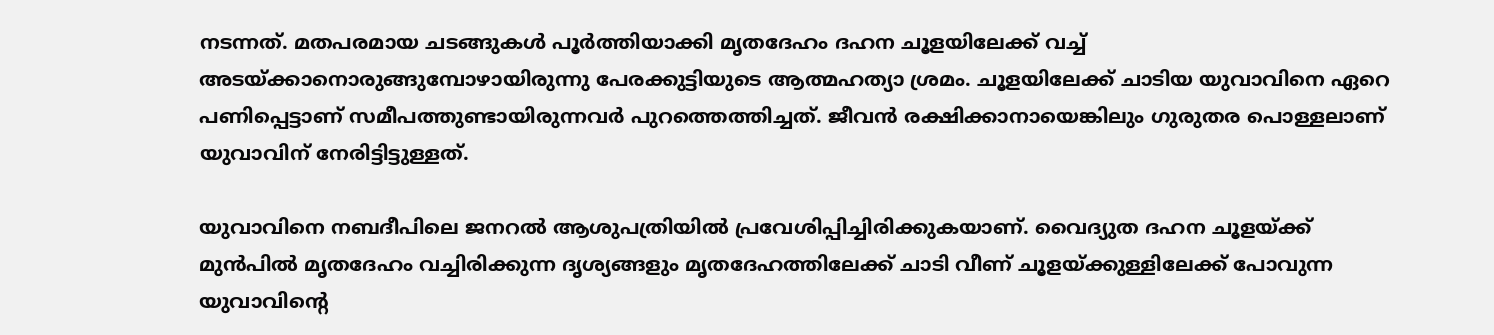നടന്നത്. മതപരമായ ചടങ്ങുകൾ പൂർത്തിയാക്കി മൃതദേഹം ദഹന ചൂളയിലേക്ക് വച്ച് അടയ്ക്കാനൊരുങ്ങുമ്പോഴായിരുന്നു പേരക്കുട്ടിയുടെ ആത്മഹത്യാ ശ്രമം. ചൂളയിലേക്ക് ചാടിയ യുവാവിനെ ഏറെ പണിപ്പെട്ടാണ് സമീപത്തുണ്ടായിരുന്നവർ പുറത്തെത്തിച്ചത്. ജീവൻ രക്ഷിക്കാനായെങ്കിലും ഗുരുതര പൊള്ളലാണ് യുവാവിന് നേരിട്ടിട്ടുള്ളത്.

യുവാവിനെ നബദീപിലെ ജനറൽ ആശുപത്രിയിൽ പ്രവേശിപ്പിച്ചിരിക്കുകയാണ്. വൈദ്യുത ദഹന ചൂളയ്ക്ക് മുൻപിൽ മൃതദേഹം വച്ചിരിക്കുന്ന ദൃശ്യങ്ങളും മൃതദേഹത്തിലേക്ക് ചാടി വീണ് ചൂളയ്ക്കുള്ളിലേക്ക് പോവുന്ന യുവാവിന്റെ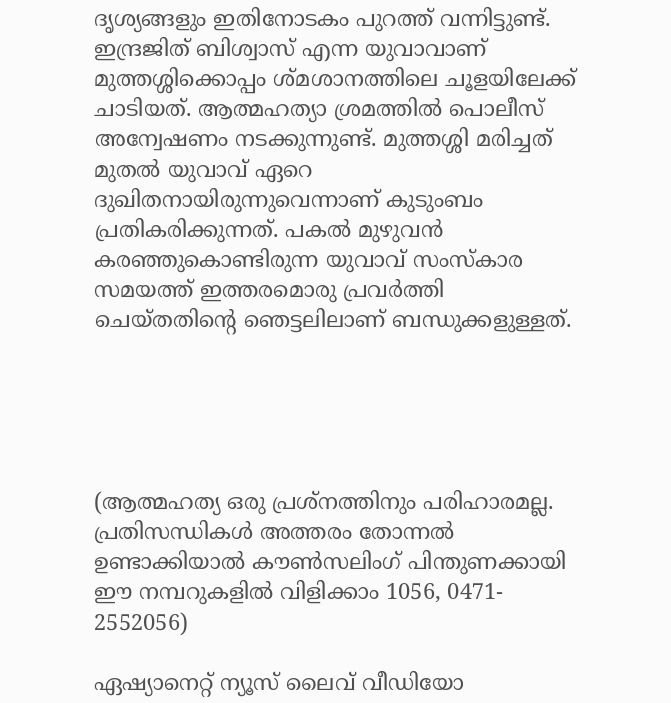ദൃശ്യങ്ങളും ഇതിനോടകം പുറത്ത് വന്നിട്ടുണ്ട്. ഇന്ദ്രജിത് ബിശ്വാസ് എന്ന യുവാവാണ് മുത്തശ്ശിക്കൊപ്പം ശ്മശാനത്തിലെ ചൂളയിലേക്ക് ചാടിയത്. ആത്മഹത്യാ ശ്രമത്തിൽ പൊലീസ് അന്വേഷണം നടക്കുന്നുണ്ട്. മുത്തശ്ശി മരിച്ചത് മുതൽ യുവാവ് ഏറെ ദുഖിതനായിരുന്നുവെന്നാണ് കുടുംബം പ്രതികരിക്കുന്നത്. പകൽ മുഴുവൻ കരഞ്ഞുകൊണ്ടിരുന്ന യുവാവ് സംസ്കാര സമയത്ത് ഇത്തരമൊരു പ്രവർത്തി ചെയ്തതിന്റെ ഞെട്ടലിലാണ് ബന്ധുക്കളുള്ളത്.





(ആത്മഹത്യ ഒരു പ്രശ്നത്തിനും പരിഹാരമല്ല. പ്രതിസന്ധികൾ അത്തരം തോന്നൽ ഉണ്ടാക്കിയാൽ കൗൺസലിംഗ് പിന്തുണക്കായി ഈ നമ്പറുകളിൽ വിളിക്കാം 1056, 0471- 2552056)

ഏഷ്യാനെറ്റ് ന്യൂസ് ലൈവ് വീഡിയോ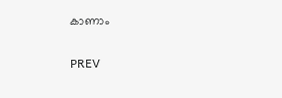കാണാം

PREV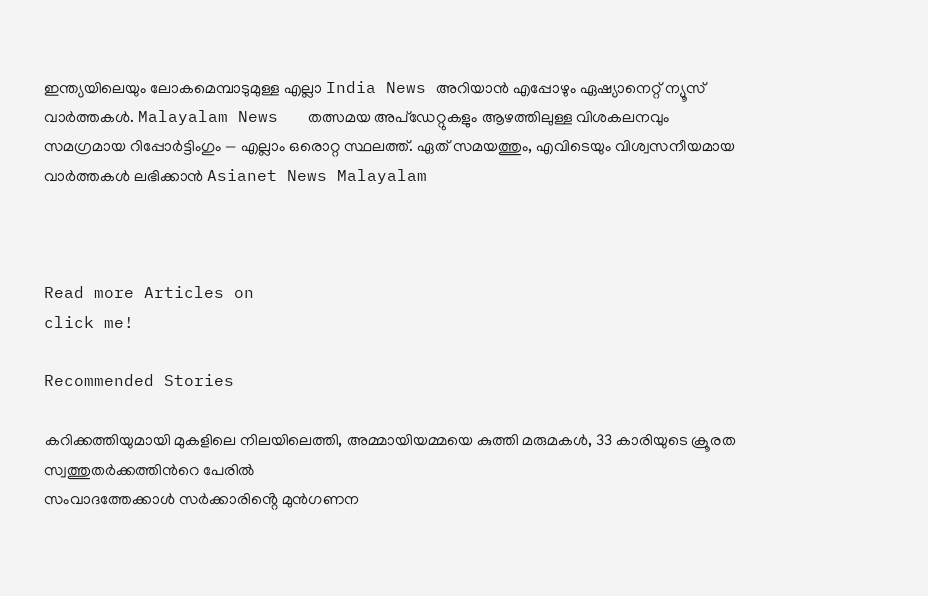ഇന്ത്യയിലെയും ലോകമെമ്പാടുമുള്ള എല്ലാ India News അറിയാൻ എപ്പോഴും ഏഷ്യാനെറ്റ് ന്യൂസ് വാർത്തകൾ. Malayalam News   തത്സമയ അപ്‌ഡേറ്റുകളും ആഴത്തിലുള്ള വിശകലനവും സമഗ്രമായ റിപ്പോർട്ടിംഗും — എല്ലാം ഒരൊറ്റ സ്ഥലത്ത്. ഏത് സമയത്തും, എവിടെയും വിശ്വസനീയമായ വാർത്തകൾ ലഭിക്കാൻ Asianet News Malayalam



Read more Articles on
click me!

Recommended Stories

കറിക്കത്തിയുമായി മുകളിലെ നിലയിലെത്തി, അമ്മായിയമ്മയെ കുത്തി മരുമകൾ, 33 കാരിയുടെ ക്രൂരത സ്വത്തുതർക്കത്തിന്‍റെ പേരിൽ
സംവാദത്തേക്കാൾ സർക്കാരിൻ്റെ മുൻഗണന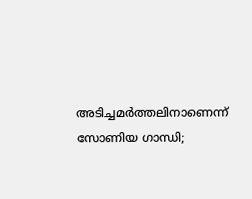അടിച്ചമർത്തലിനാണെന്ന് സോണിയ ഗാന്ധി;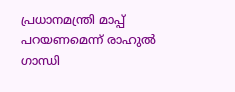പ്രധാനമന്ത്രി മാപ്പ് പറയണമെന്ന് രാഹുൽ ഗാന്ധി